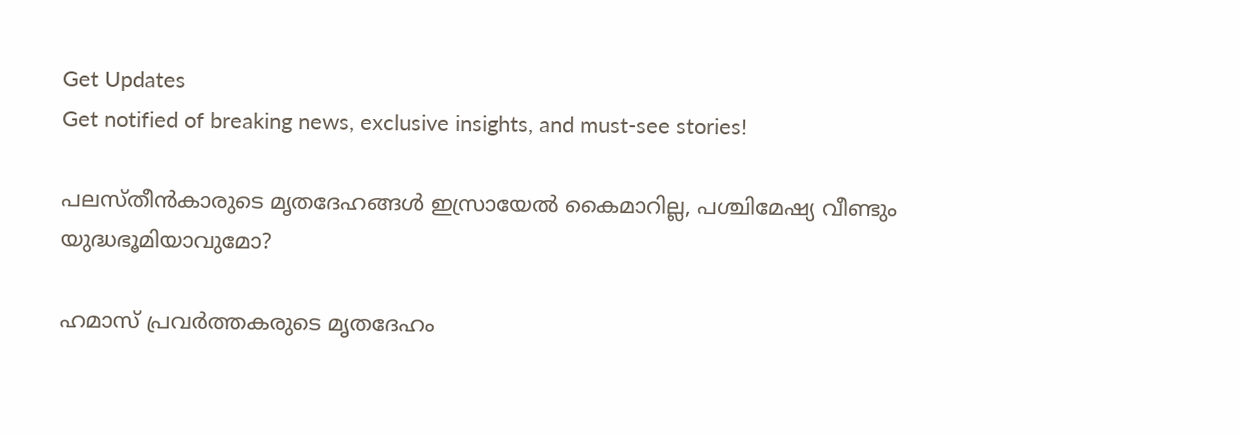Get Updates
Get notified of breaking news, exclusive insights, and must-see stories!

പലസ്തീന്‍കാരുടെ മൃതദേഹങ്ങള്‍ ഇസ്രായേല്‍ കൈമാറില്ല, പശ്ചിമേഷ്യ വീണ്ടും യുദ്ധഭൂമിയാവുമോ?

ഹമാസ് പ്രവര്‍ത്തകരുടെ മൃതദേഹം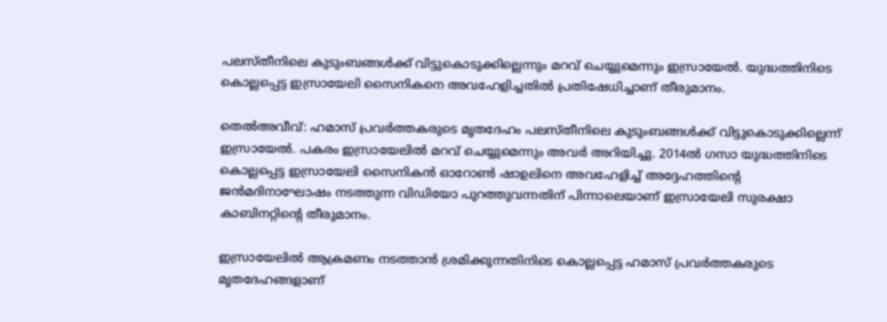പലസ്തീനിലെ കുടുംബങ്ങള്‍ക്ക് വിട്ടുകൊടുക്കില്ലെന്നും മറവ് ചെയ്യുമെന്നും ഇസ്രായേല്‍. യുദ്ധത്തിനിടെ കൊല്ലപ്പെട്ട ഇസ്രായേലി സൈനികനെ അവഹേളിച്ചതില്‍ പ്രതിഷേധിച്ചാണ് തീരുമാനം.

തെല്‍അവീവ്: ഹമാസ് പ്രവര്‍ത്തകരുടെ മൃതദേഹം പലസ്തീനിലെ കുടുംബങ്ങള്‍ക്ക് വിട്ടുകൊടുക്കില്ലെന്ന് ഇസ്രായേല്‍. പകരം ഇസ്രായേലില്‍ മറവ് ചെയ്യുമെന്നും അവര്‍ അറിയിച്ചു. 2014ല്‍ ഗസാ യുദ്ധത്തിനിടെ കൊല്ലപ്പെട്ട ഇസ്രായേലി സൈനികന്‍ ഓറോണ്‍ ഷാഉലിനെ അവഹേളിച്ച് അദ്ദേഹത്തിന്റെ ജന്‍മദിനാഘോഷം നടത്തുന്ന വിഡിയോ പുറത്തുവന്നതിന് പിന്നാലെയാണ് ഇസ്രായേലി സുരക്ഷാ കാബിനറ്റിന്റെ തീരുമാനം.

ഇസ്രായേലില്‍ ആക്രമണം നടത്താന്‍ ശ്രമിക്കുന്നതിനിടെ കൊല്ലപ്പെട്ട ഹമാസ് പ്രവര്‍ത്തകരുടെ മൃതദേഹങ്ങളാണ്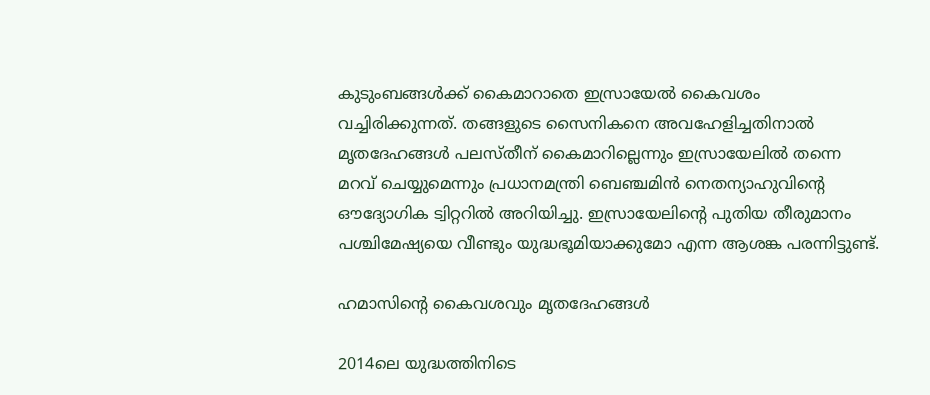കുടുംബങ്ങള്‍ക്ക് കൈമാറാതെ ഇസ്രായേല്‍ കൈവശം വച്ചിരിക്കുന്നത്. തങ്ങളുടെ സൈനികനെ അവഹേളിച്ചതിനാല്‍ മൃതദേഹങ്ങള്‍ പലസ്തീന് കൈമാറില്ലെന്നും ഇസ്രായേലില്‍ തന്നെ മറവ് ചെയ്യുമെന്നും പ്രധാനമന്ത്രി ബെഞ്ചമിന്‍ നെതന്യാഹുവിന്റെ ഔദ്യോഗിക ട്വിറ്ററില്‍ അറിയിച്ചു. ഇസ്രായേലിന്റെ പുതിയ തീരുമാനം പശ്ചിമേഷ്യയെ വീണ്ടും യുദ്ധഭൂമിയാക്കുമോ എന്ന ആശങ്ക പരന്നിട്ടുണ്ട്.

ഹമാസിന്റെ കൈവശവും മൃതദേഹങ്ങള്‍

2014ലെ യുദ്ധത്തിനിടെ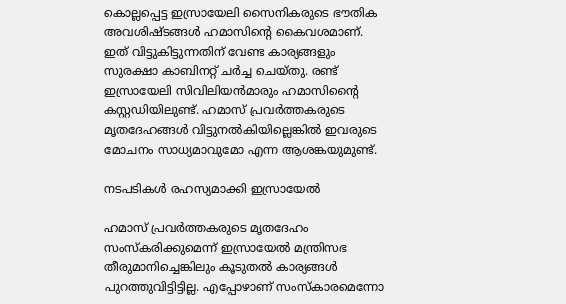കൊല്ലപ്പെട്ട ഇസ്രായേലി സൈനികരുടെ ഭൗതിക അവശിഷ്ടങ്ങള്‍ ഹമാസിന്റെ കൈവശമാണ്. ഇത് വിട്ടുകിട്ടുന്നതിന് വേണ്ട കാര്യങ്ങളും സുരക്ഷാ കാബിനറ്റ് ചര്‍ച്ച ചെയ്തു. രണ്ട് ഇസ്രായേലി സിവിലിയന്‍മാരും ഹമാസിന്റൈ കസ്റ്റഡിയിലുണ്ട്. ഹമാസ് പ്രവര്‍ത്തകരുടെ മൃതദേഹങ്ങള്‍ വിട്ടുനല്‍കിയില്ലെങ്കില്‍ ഇവരുടെ മോചനം സാധ്യമാവുമോ എന്ന ആശങ്കയുമുണ്ട്.

നടപടികള്‍ രഹസ്യമാക്കി ഇസ്രായേല്‍

ഹമാസ് പ്രവര്‍ത്തകരുടെ മൃതദേഹം സംസ്‌കരിക്കുമെന്ന് ഇസ്രായേല്‍ മന്ത്രിസഭ തീരുമാനിച്ചെങ്കിലും കൂടുതല്‍ കാര്യങ്ങള്‍ പുറത്തുവിട്ടിട്ടില്ല. എപ്പോഴാണ് സംസ്‌കാരമെന്നോ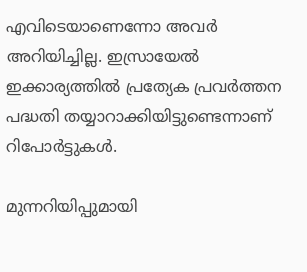എവിടെയാണെന്നോ അവര്‍ അറിയിച്ചില്ല. ഇസ്രായേല്‍ ഇക്കാര്യത്തില്‍ പ്രത്യേക പ്രവര്‍ത്തന പദ്ധതി തയ്യാറാക്കിയിട്ടുണ്ടെന്നാണ് റിപോര്‍ട്ടുകള്‍.

മുന്നറിയിപ്പുമായി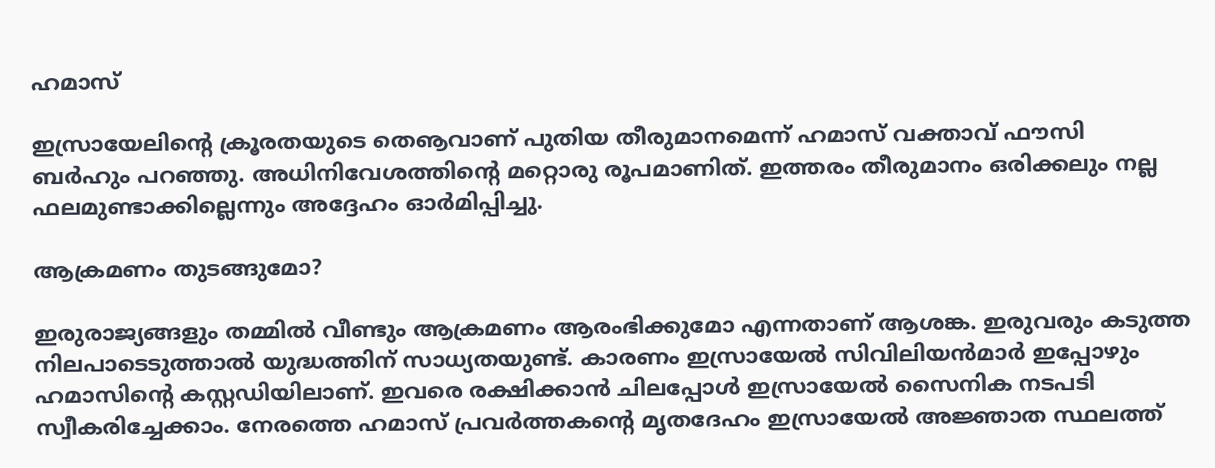ഹമാസ്

ഇസ്രായേലിന്റെ ക്രൂരതയുടെ തെൡവാണ് പുതിയ തീരുമാനമെന്ന് ഹമാസ് വക്താവ് ഫൗസി ബര്‍ഹും പറഞ്ഞു. അധിനിവേശത്തിന്റെ മറ്റൊരു രൂപമാണിത്. ഇത്തരം തീരുമാനം ഒരിക്കലും നല്ല ഫലമുണ്ടാക്കില്ലെന്നും അദ്ദേഹം ഓര്‍മിപ്പിച്ചു.

ആക്രമണം തുടങ്ങുമോ?

ഇരുരാജ്യങ്ങളും തമ്മില്‍ വീണ്ടും ആക്രമണം ആരംഭിക്കുമോ എന്നതാണ് ആശങ്ക. ഇരുവരും കടുത്ത നിലപാടെടുത്താല്‍ യുദ്ധത്തിന് സാധ്യതയുണ്ട്. കാരണം ഇസ്രായേല്‍ സിവിലിയന്‍മാര്‍ ഇപ്പോഴും ഹമാസിന്റെ കസ്റ്റഡിയിലാണ്. ഇവരെ രക്ഷിക്കാന്‍ ചിലപ്പോള്‍ ഇസ്രായേല്‍ സൈനിക നടപടി സ്വീകരിച്ചേക്കാം. നേരത്തെ ഹമാസ് പ്രവര്‍ത്തകന്റെ മൃതദേഹം ഇസ്രായേല്‍ അജ്ഞാത സ്ഥലത്ത്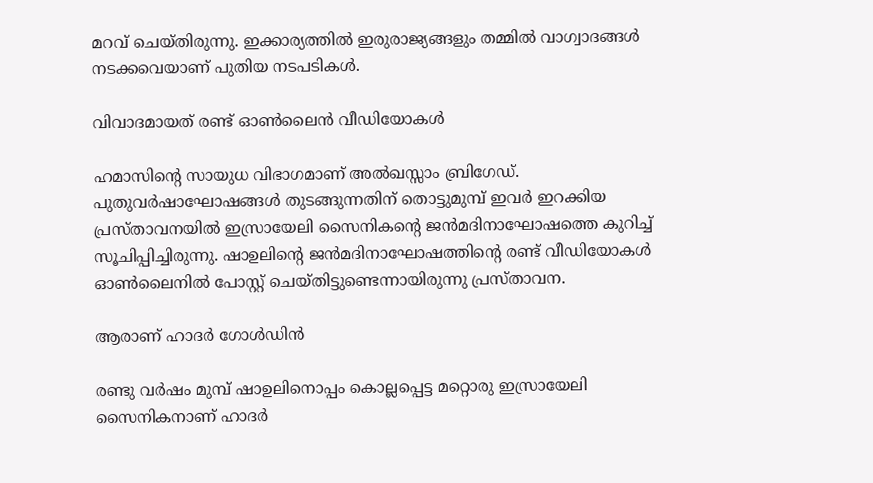മറവ് ചെയ്തിരുന്നു. ഇക്കാര്യത്തില്‍ ഇരുരാജ്യങ്ങളും തമ്മില്‍ വാഗ്വാദങ്ങള്‍ നടക്കവെയാണ് പുതിയ നടപടികള്‍.

വിവാദമായത് രണ്ട് ഓണ്‍ലൈന്‍ വീഡിയോകള്‍

ഹമാസിന്റെ സായുധ വിഭാഗമാണ് അല്‍ഖസ്സാം ബ്രിഗേഡ്. പുതുവര്‍ഷാഘോഷങ്ങള്‍ തുടങ്ങുന്നതിന് തൊട്ടുമുമ്പ് ഇവര്‍ ഇറക്കിയ പ്രസ്താവനയില്‍ ഇസ്രായേലി സൈനികന്റെ ജന്‍മദിനാഘോഷത്തെ കുറിച്ച് സൂചിപ്പിച്ചിരുന്നു. ഷാഉലിന്റെ ജന്‍മദിനാഘോഷത്തിന്റെ രണ്ട് വീഡിയോകള്‍ ഓണ്‍ലൈനില്‍ പോസ്റ്റ് ചെയ്തിട്ടുണ്ടെന്നായിരുന്നു പ്രസ്താവന.

ആരാണ് ഹാദര്‍ ഗോള്‍ഡിന്‍

രണ്ടു വര്‍ഷം മുമ്പ് ഷാഉലിനൊപ്പം കൊല്ലപ്പെട്ട മറ്റൊരു ഇസ്രായേലി സൈനികനാണ് ഹാദര്‍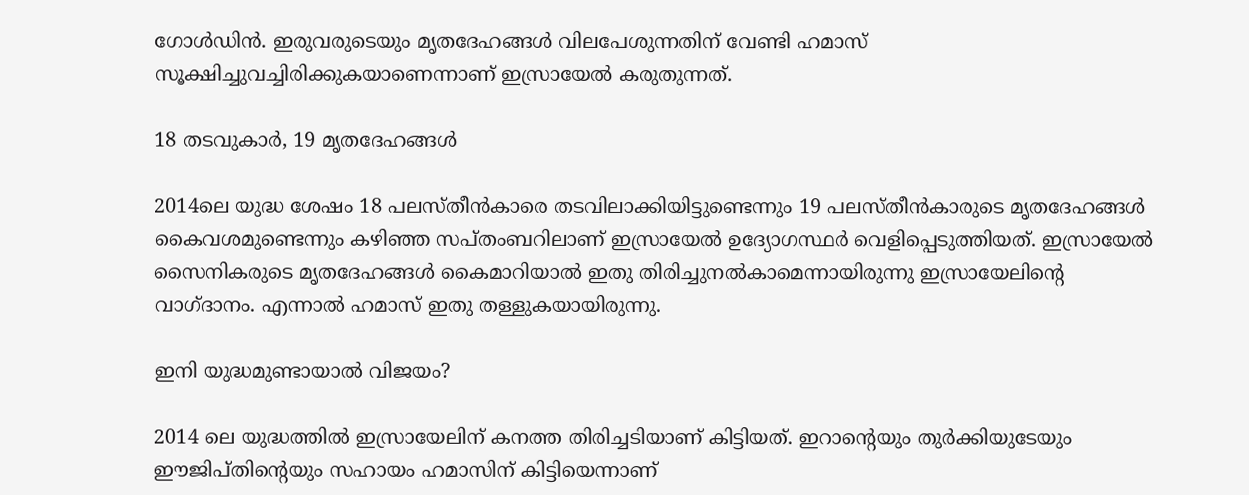ഗോള്‍ഡിന്‍. ഇരുവരുടെയും മൃതദേഹങ്ങള്‍ വിലപേശുന്നതിന് വേണ്ടി ഹമാസ് സൂക്ഷിച്ചുവച്ചിരിക്കുകയാണെന്നാണ് ഇസ്രായേല്‍ കരുതുന്നത്.

18 തടവുകാര്‍, 19 മൃതദേഹങ്ങള്‍

2014ലെ യുദ്ധ ശേഷം 18 പലസ്തീന്‍കാരെ തടവിലാക്കിയിട്ടുണ്ടെന്നും 19 പലസ്തീന്‍കാരുടെ മൃതദേഹങ്ങള്‍ കൈവശമുണ്ടെന്നും കഴിഞ്ഞ സപ്തംബറിലാണ് ഇസ്രായേല്‍ ഉദ്യോഗസ്ഥര്‍ വെളിപ്പെടുത്തിയത്. ഇസ്രായേല്‍ സൈനികരുടെ മൃതദേഹങ്ങള്‍ കൈമാറിയാല്‍ ഇതു തിരിച്ചുനല്‍കാമെന്നായിരുന്നു ഇസ്രായേലിന്റെ വാഗ്ദാനം. എന്നാല്‍ ഹമാസ് ഇതു തള്ളുകയായിരുന്നു.

ഇനി യുദ്ധമുണ്ടായാല്‍ വിജയം?

2014 ലെ യുദ്ധത്തില്‍ ഇസ്രായേലിന് കനത്ത തിരിച്ചടിയാണ് കിട്ടിയത്. ഇറാന്റെയും തുര്‍ക്കിയുടേയും ഈജിപ്തിന്റെയും സഹായം ഹമാസിന് കിട്ടിയെന്നാണ്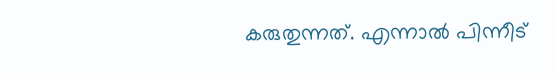കരുതുന്നത്. എന്നാല്‍ പിന്നീട്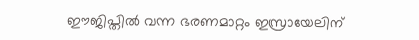ഈജിപ്തില്‍ വന്ന ഭരണമാറ്റം ഇസ്രായേലിന്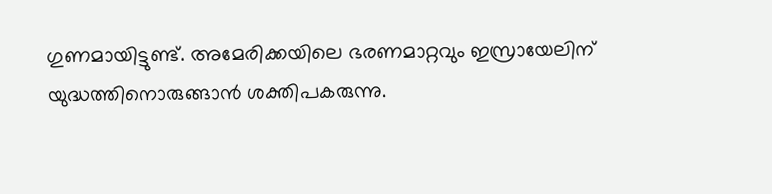ഗുണമായിട്ടുണ്ട്. അമേരിക്കയിലെ ഭരണമാറ്റവും ഇസ്രായേലിന് യുദ്ധത്തിനൊരുങ്ങാന്‍ ശക്തിപകരുന്നു.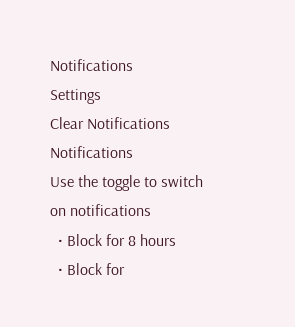Notifications
Settings
Clear Notifications
Notifications
Use the toggle to switch on notifications
  • Block for 8 hours
  • Block for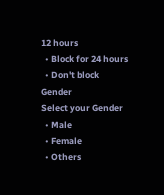12 hours
  • Block for 24 hours
  • Don't block
Gender
Select your Gender
  • Male
  • Female
  • Others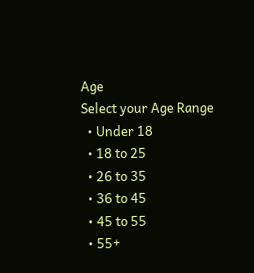Age
Select your Age Range
  • Under 18
  • 18 to 25
  • 26 to 35
  • 36 to 45
  • 45 to 55
  • 55+